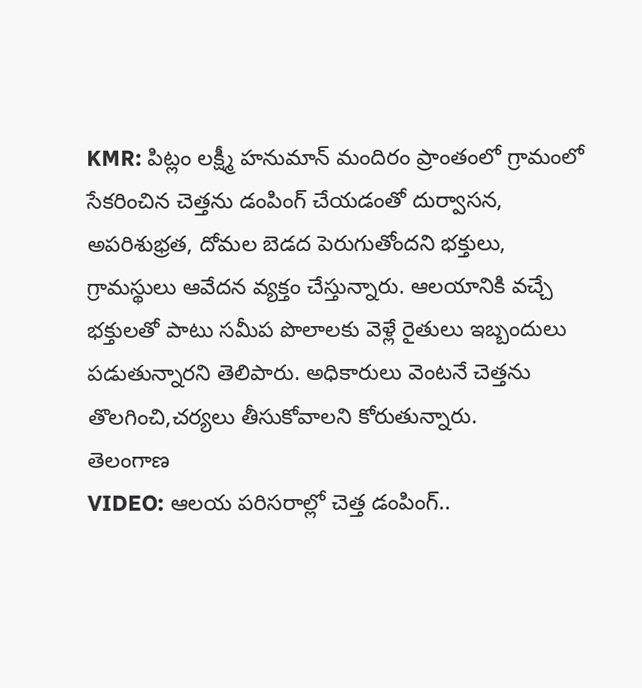KMR: పిట్లం లక్ష్మీ హనుమాన్ మందిరం ప్రాంతంలో గ్రామంలో సేకరించిన చెత్తను డంపింగ్ చేయడంతో దుర్వాసన, అపరిశుభ్రత, దోమల బెడద పెరుగుతోందని భక్తులు, గ్రామస్థులు ఆవేదన వ్యక్తం చేస్తున్నారు. ఆలయానికి వచ్చే భక్తులతో పాటు సమీప పొలాలకు వెళ్లే రైతులు ఇబ్బందులు పడుతున్నారని తెలిపారు. అధికారులు వెంటనే చెత్తను తొలగించి,చర్యలు తీసుకోవాలని కోరుతున్నారు.
తెలంగాణ
VIDEO: ఆలయ పరిసరాల్లో చెత్త డంపింగ్..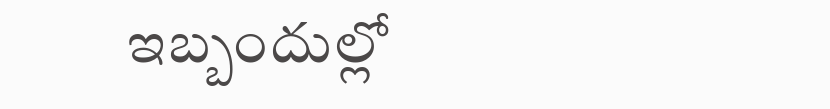ఇబ్బందుల్లో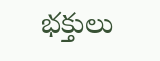భక్తులు